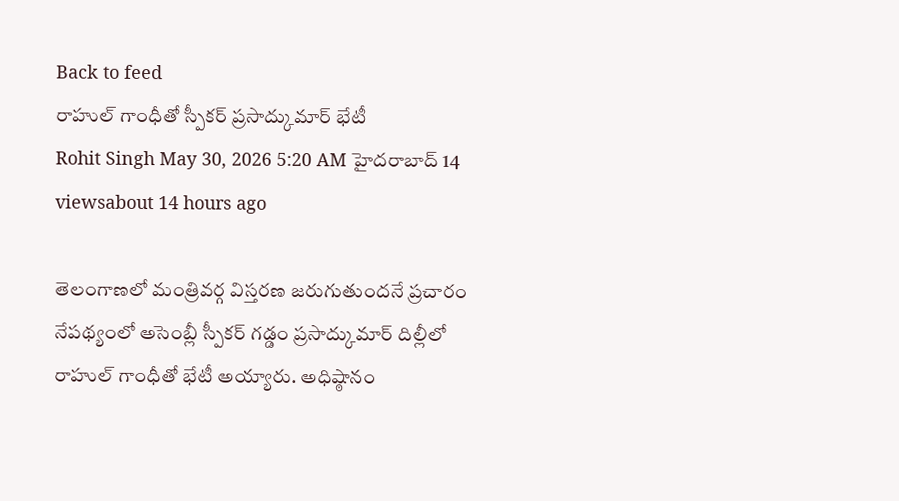Back to feed
రాహుల్ గాంధీతో స్పీకర్ ప్రసాద్కుమార్ భేటీ
Rohit Singh May 30, 2026 5:20 AM హైదరాబాద్ 14 viewsabout 14 hours ago

తెలంగాణలో మంత్రివర్గ విస్తరణ జరుగుతుందనే ప్రచారం నేపథ్యంలో అసెంబ్లీ స్పీకర్ గడ్డం ప్రసాద్కుమార్ దిల్లీలో రాహుల్ గాంధీతో భేటీ అయ్యారు. అధిష్ఠానం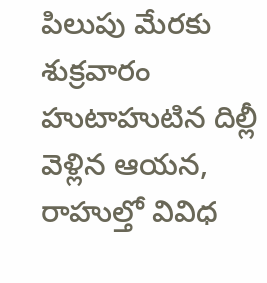పిలుపు మేరకు శుక్రవారం హుటాహుటిన దిల్లీ వెళ్లిన ఆయన, రాహుల్తో వివిధ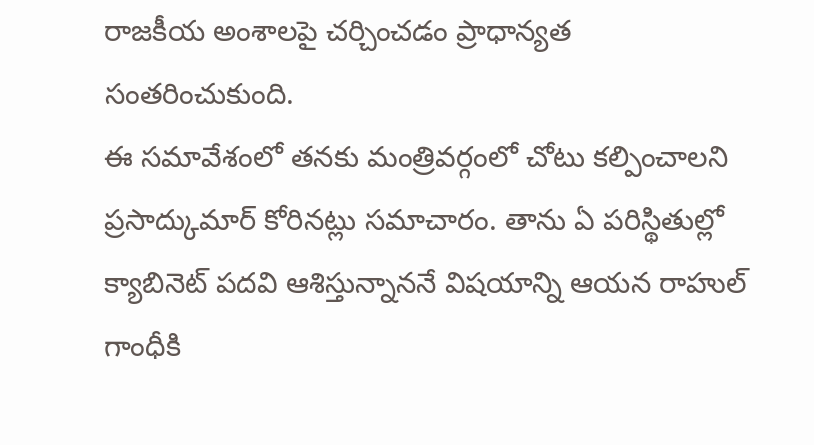రాజకీయ అంశాలపై చర్చించడం ప్రాధాన్యత సంతరించుకుంది.
ఈ సమావేశంలో తనకు మంత్రివర్గంలో చోటు కల్పించాలని ప్రసాద్కుమార్ కోరినట్లు సమాచారం. తాను ఏ పరిస్థితుల్లో క్యాబినెట్ పదవి ఆశిస్తున్నాననే విషయాన్ని ఆయన రాహుల్ గాంధీకి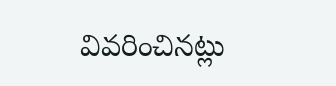వివరించినట్లు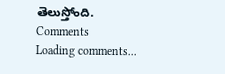తెలుస్తోంది.
Comments
Loading comments...